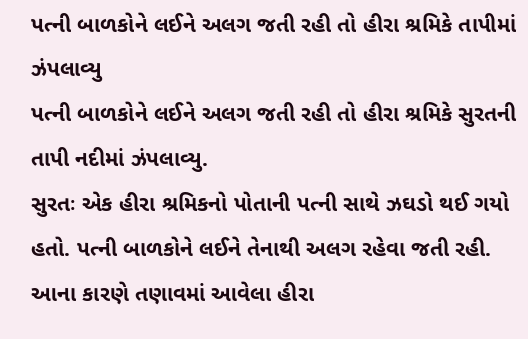પત્ની બાળકોને લઈને અલગ જતી રહી તો હીરા શ્રમિકે તાપીમાં ઝંપલાવ્યુ
પત્ની બાળકોને લઈને અલગ જતી રહી તો હીરા શ્રમિકે સુરતની તાપી નદીમાં ઝંપલાવ્યુ.
સુરતઃ એક હીરા શ્રમિકનો પોતાની પત્ની સાથે ઝઘડો થઈ ગયો હતો. પત્ની બાળકોને લઈને તેનાથી અલગ રહેવા જતી રહી. આના કારણે તણાવમાં આવેલા હીરા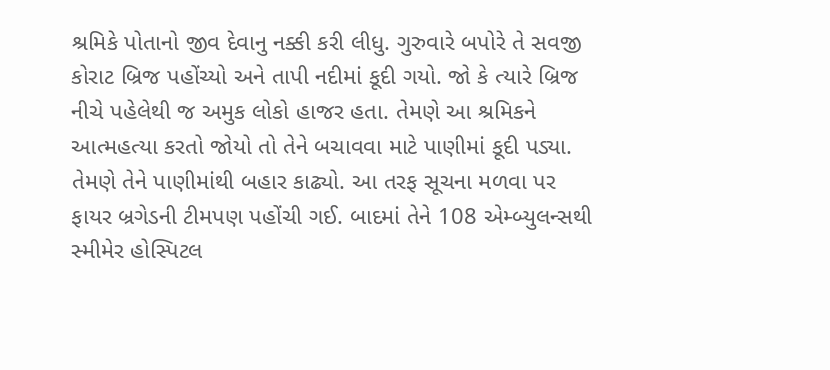શ્રમિકે પોતાનો જીવ દેવાનુ નક્કી કરી લીધુ. ગુરુવારે બપોરે તે સવજી કોરાટ બ્રિજ પહોંચ્યો અને તાપી નદીમાં કૂદી ગયો. જો કે ત્યારે બ્રિજ નીચે પહેલેથી જ અમુક લોકો હાજર હતા. તેમણે આ શ્રમિકને આત્મહત્યા કરતો જોયો તો તેને બચાવવા માટે પાણીમાં કૂદી પડ્યા. તેમણે તેને પાણીમાંથી બહાર કાઢ્યો. આ તરફ સૂચના મળવા પર ફાયર બ્રગેડની ટીમપણ પહોંચી ગઈ. બાદમાં તેને 108 એમ્બ્યુલન્સથી સ્મીમેર હોસ્પિટલ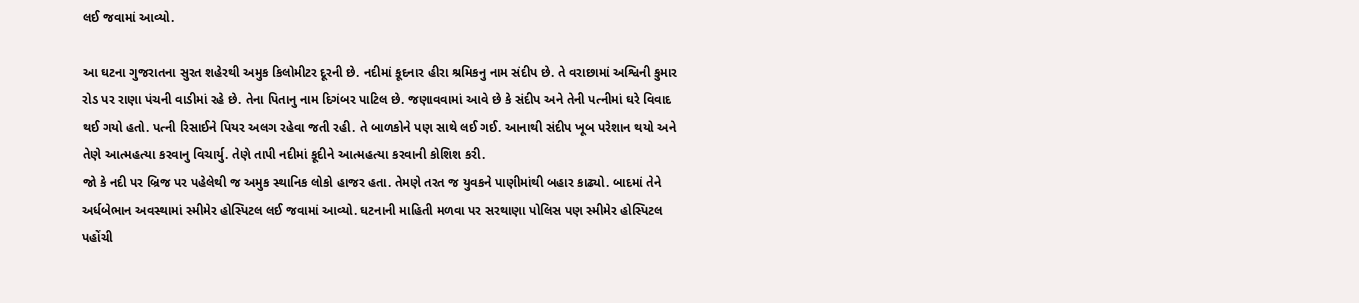લઈ જવામાં આવ્યો.

આ ઘટના ગુજરાતના સુરત શહેરથી અમુક કિલોમીટર દૂરની છે. નદીમાં કૂદનાર હીરા શ્રમિકનુ નામ સંદીપ છે. તે વરાછામાં અશ્વિની કુમાર રોડ પર રાણા પંચની વાડીમાં રહે છે. તેના પિતાનુ નામ દિગંબર પાટિલ છે. જણાવવામાં આવે છે કે સંદીપ અને તેની પત્નીમાં ઘરે વિવાદ થઈ ગયો હતો. પત્ની રિસાઈને પિયર અલગ રહેવા જતી રહી. તે બાળકોને પણ સાથે લઈ ગઈ. આનાથી સંદીપ ખૂબ પરેશાન થયો અને તેણે આત્મહત્યા કરવાનુ વિચાર્યુ. તેણે તાપી નદીમાં કૂદીને આત્મહત્યા કરવાની કોશિશ કરી.
જો કે નદી પર બ્રિજ પર પહેલેથી જ અમુક સ્થાનિક લોકો હાજર હતા. તેમણે તરત જ યુવકને પાણીમાંથી બહાર કાઢ્યો. બાદમાં તેને અર્ધબેભાન અવસ્થામાં સ્મીમેર હોસ્પિટલ લઈ જવામાં આવ્યો. ઘટનાની માહિતી મળવા પર સરથાણા પોલિસ પણ સ્મીમેર હોસ્પિટલ પહોંચી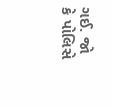ગઈ. જો કે પોલિસે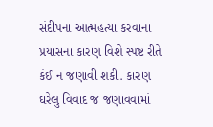સંદીપના આત્મહત્યા કરવાના પ્રયાસના કારણ વિશે સ્પષ્ટ રીતે કંઈ ન જણાવી શકી. કારણ ઘરેલુ વિવાદ જ જણાવવામાં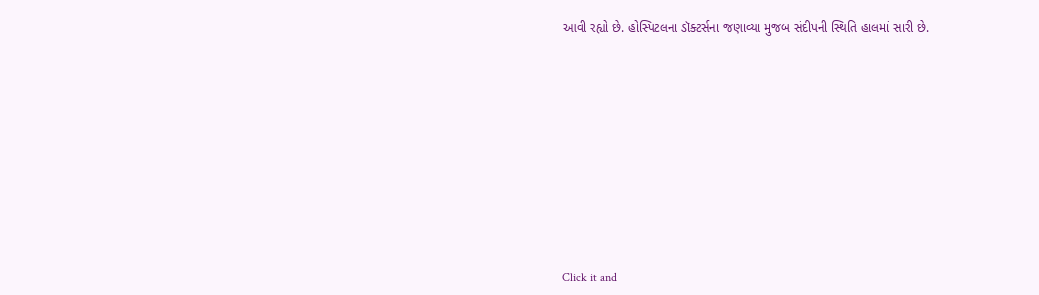આવી રહ્યો છે. હોસ્પિટલના ડૉક્ટર્સના જણાવ્યા મુજબ સંદીપની સ્થિતિ હાલમાં સારી છે.












Click it and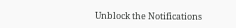Unblock the Notifications